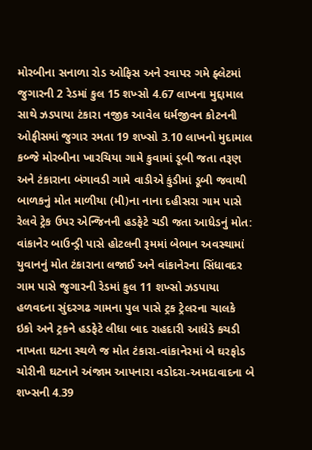મોરબીના સનાળા રોડ ઓફિસ અને રવાપર ગમે ફ્લેટમાં જુગારની 2 રેડમાં કુલ 15 શખ્સો 4.67 લાખના મુદ્દામાલ સાથે ઝડપાયા ટંકારા નજીક આવેલ ધર્મજીવન કોટનની ઓફીસમાં જુગાર રમતા 19 શખ્સો 3.10 લાખનો મુદામાલ કબ્જે મોરબીના ખારચિયા ગામે કુવામાં ડૂબી જતા તરૂણ અને ટંકારાના બંગાવડી ગામે વાડીએ કુંડીમાં ડૂબી જવાથી બાળકનું મોત માળીયા (મી)ના નાના દહીસરા ગામ પાસે રેલવે ટ્રેક ઉપર એન્જિનની હડફેટે ચડી જતા આધેડનું મોત: વાંકાનેર બાઉન્ડ્રી પાસે હોટલની રૂમમાં બેભાન અવસ્થામાં યુવાનનું મોત ટંકારાના લજાઈ અને વાંકાનેરના સિંધાવદર ગામ પાસે જુગારની રેડમાં કુલ 11 શખ્સો ઝડપાયા હળવદના સુંદરગઢ ગામના પુલ પાસે ટ્રક ટ્રેલરના ચાલકે ઇકો અને ટ્રકને હડફેટે લીધા બાદ રાહદારી આધેડે કચડી નાખતા ઘટના સ્થળે જ મોત ટંકારા-વાંકાનેરમાં બે ઘરફોડ ચોરીની ઘટનાને અંજામ આપનારા વડોદરા-અમદાવાદના બે શખ્સની 4.39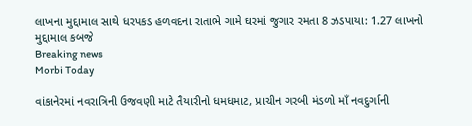લાખના મુદ્દામાલ સાથે ધરપકડ હળવદના રાતાભે ગામે ઘરમાં જુગાર રમતા 8 ઝડપાયા: 1.27 લાખનો મુદ્દામાલ કબજે
Breaking news
Morbi Today

વાંકાનેરમાં નવરાત્રિની ઉજવણી માટે તૈયારીનો ધમધમાટ, પ્રાચીન ગરબી મંડળો માઁ નવદુર્ગાની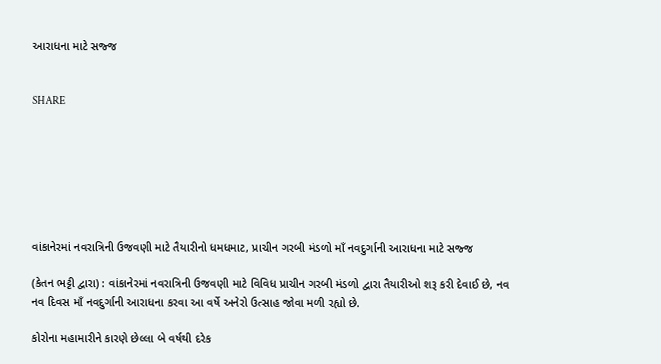આરાધના માટે સજ્જ


SHARE







વાંકાનેરમાં નવરાત્રિની ઉજવણી માટે તૈયારીનો ધમધમાટ, પ્રાચીન ગરબી મંડળો માઁ નવદુર્ગાની આરાધના માટે સજ્જ

(કેતન ભટ્ટી દ્વારા) : વાંકાનેરમાં નવરાત્રિની ઉજવણી માટે વિવિધ પ્રાચીન ગરબી મંડળો દ્વારા તૈયારીઓ શરૂ કરી દેવાઈ છે, નવ નવ દિવસ માઁ નવદુર્ગાની આરાધના કરવા આ વર્ષે અનેરો ઉત્સાહ જોવા મળી રહ્યો છે.

કોરોના મહામારીને કારણે છેલ્લા બે વર્ષથી દરેક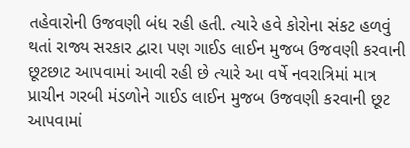તહેવારોની ઉજવણી બંધ રહી હતી. ત્યારે હવે કોરોના સંકટ હળવું થતાં રાજ્ય સરકાર દ્વારા પણ ગાઈડ લાઈન મુજબ ઉજવણી કરવાની છૂટછાટ આપવામાં આવી રહી છે ત્યારે આ વર્ષે નવરાત્રિમાં માત્ર પ્રાચીન ગરબી મંડળોને ગાઈડ લાઈન મુજબ ઉજવણી કરવાની છૂટ આપવામાં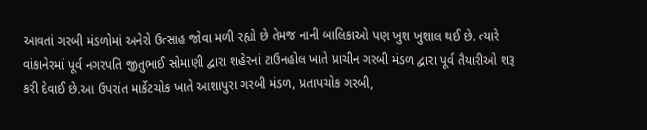આવતાં ગરબી મંડળોમાં અનેરો ઉત્સાહ જોવા મળી રહ્યો છે તેમજ નાની બાલિકાઓ પણ ખુશ ખુશાલ થઈ છે. ત્યારે વાંકાનેરમાં પૂર્વ નગરપતિ જીતુભાઈ સોમાણી દ્વારા શહેરનાં ટાઉનહોલ ખાતે પ્રાચીન ગરબી મંડળ દ્વારા પૂર્વ તૈયારીઓ શરૂ કરી દેવાઈ છે.આ ઉપરાંત માર્કેટચોક ખાતે આશાપુરા ગરબી મંડળ, પ્રતાપચોક ગરબી,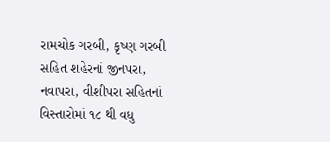રામચોક ગરબી, કૃષ્ણ ગરબી સહિત શહેરનાં જીનપરા, નવાપરા, વીશીપરા સહિતનાં વિસ્તારોમાં ૧૮ થી વધુ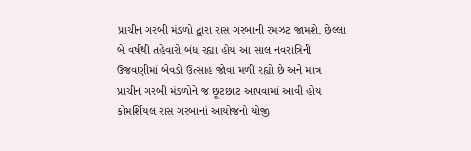પ્રાચીન ગરબી મંડળો દ્વારા રાસ ગરબાની રમઝટ જામશે. છેલ્લા બે વર્ષથી તહેવારો બંધ રહ્યા હોય આ સાલ નવરાત્રિની ઉજવણીમાં બેવડો ઉત્સાહ જોવા મળી રહ્યો છે અને માત્ર પ્રાચીન ગરબી મંડળોને જ છૂટછાટ આપવામાં આવી હોય કોમર્શિયલ રાસ ગરબાનાં આયોજનો યોજી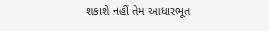શકાશે નહીં તેમ આધારભૂત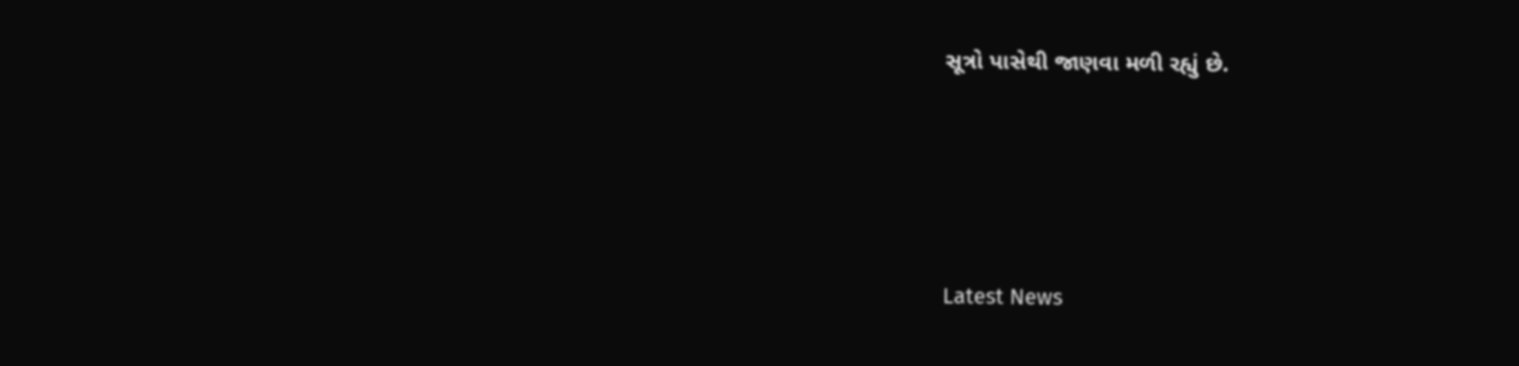સૂત્રો પાસેથી જાણવા મળી રહ્યું છે.






Latest News